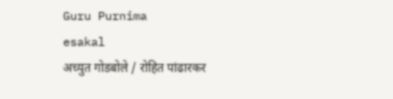Guru Purnima
esakal
अच्युत गोडबोले / रोहित पांढारकर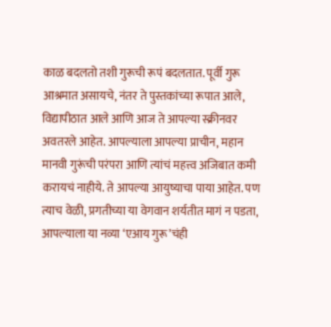काळ बदलतो तशी गुरूची रूपं बदलतात. पूर्वी गुरू आश्रमात असायचे, नंतर ते पुस्तकांच्या रूपात आले, विद्यापीठात आले आणि आज ते आपल्या स्क्रीनवर अवतरले आहेत. आपल्याला आपल्या प्राचीन, महान मानवी गुरूंची परंपरा आणि त्यांचं महत्त्व अजिबात कमी करायचं नाहीये. ते आपल्या आयुष्याचा पाया आहेत. पण त्याच वेळी, प्रगतीच्या या वेगवान शर्यतीत मागं न पडता, आपल्याला या नव्या ‘एआय गुरू’चंही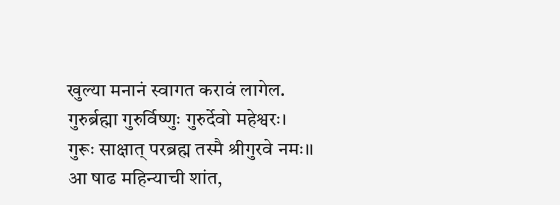खुल्या मनानं स्वागत करावं लागेल.
गुरुर्ब्रह्मा गुरुर्विष्णुः गुरुर्देवो महेश्वरः।
गुरूः साक्षात् परब्रह्म तस्मै श्रीगुरवे नमः।।
आ षाढ महिन्याची शांत,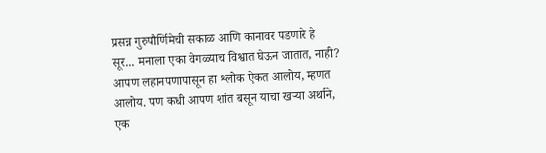प्रसन्न गुरुपौर्णिमेची सकाळ आणि कानावर पडणारे हे सूर... मनाला एका वेगळ्याच विश्वात घेऊन जातात, नाही? आपण लहानपणापासून हा श्लोक ऐकत आलोय, म्हणत आलोय. पण कधी आपण शांत बसून याचा खऱ्या अर्थाने, एक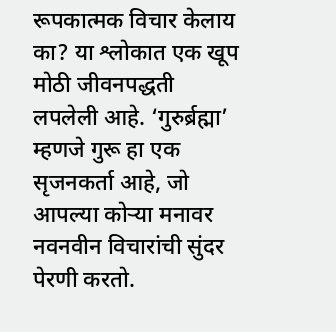रूपकात्मक विचार केलाय का? या श्लोकात एक खूप मोठी जीवनपद्धती लपलेली आहे. ‘गुरुर्ब्रह्मा’ म्हणजे गुरू हा एक सृजनकर्ता आहे, जो आपल्या कोऱ्या मनावर नवनवीन विचारांची सुंदर पेरणी करतो.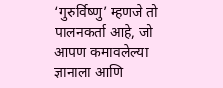‘गुरुर्विष्णु’ म्हणजे तो पालनकर्ता आहे, जो आपण कमावलेल्या ज्ञानाला आणि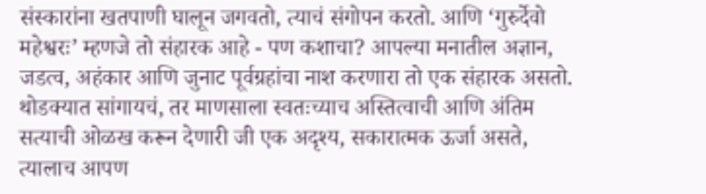संस्कारांना खतपाणी घालून जगवतो, त्याचं संगोपन करतो. आणि ‘गुरुर्देवो महेश्वरः’ म्हणजे तो संहारक आहे - पण कशाचा? आपल्या मनातील अज्ञान, जडत्व, अहंकार आणि जुनाट पूर्वग्रहांचा नाश करणारा तो एक संहारक असतो. थोडक्यात सांगायचं, तर माणसाला स्वतःच्याच अस्तित्वाची आणि अंतिम सत्याची ओळख करून देणारी जी एक अदृश्य, सकारात्मक ऊर्जा असते, त्यालाच आपण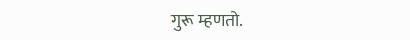गुरू म्हणतो.